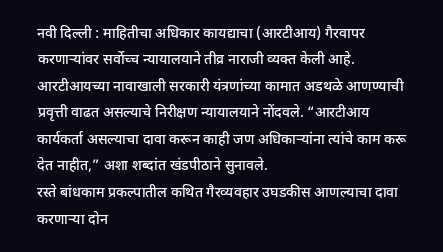नवी दिल्ली : माहितीचा अधिकार कायद्याचा (आरटीआय) गैरवापर करणाऱ्यांवर सर्वोच्च न्यायालयाने तीव्र नाराजी व्यक्त केली आहे. आरटीआयच्या नावाखाली सरकारी यंत्रणांच्या कामात अडथळे आणण्याची प्रवृत्ती वाढत असल्याचे निरीक्षण न्यायालयाने नोंदवले. “आरटीआय कार्यकर्ता असल्याचा दावा करून काही जण अधिकाऱ्यांना त्यांचे काम करू देत नाहीत,” अशा शब्दांत खंडपीठाने सुनावले.
रस्ते बांधकाम प्रकल्पातील कथित गैरव्यवहार उघडकीस आणल्याचा दावा करणाऱ्या दोन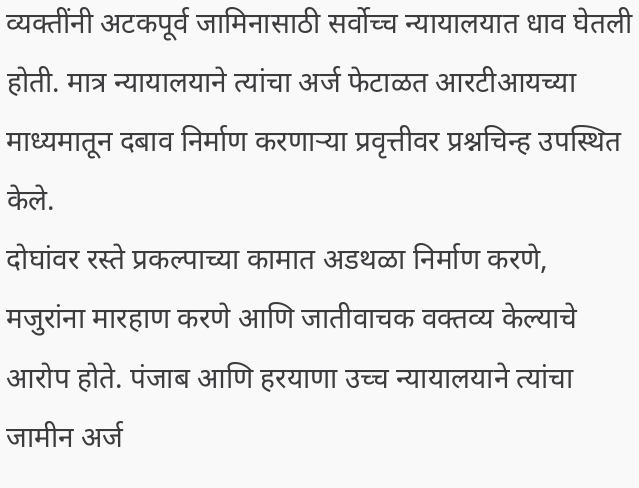व्यक्तींनी अटकपूर्व जामिनासाठी सर्वोच्च न्यायालयात धाव घेतली होती. मात्र न्यायालयाने त्यांचा अर्ज फेटाळत आरटीआयच्या माध्यमातून दबाव निर्माण करणाऱ्या प्रवृत्तीवर प्रश्नचिन्ह उपस्थित केले.
दोघांवर रस्ते प्रकल्पाच्या कामात अडथळा निर्माण करणे, मजुरांना मारहाण करणे आणि जातीवाचक वक्तव्य केल्याचे आरोप होते. पंजाब आणि हरयाणा उच्च न्यायालयाने त्यांचा जामीन अर्ज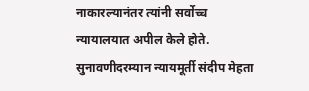नाकारल्यानंतर त्यांनी सर्वोच्च न्यायालयात अपील केले होते.
सुनावणीदरम्यान न्यायमूर्ती संदीप मेहता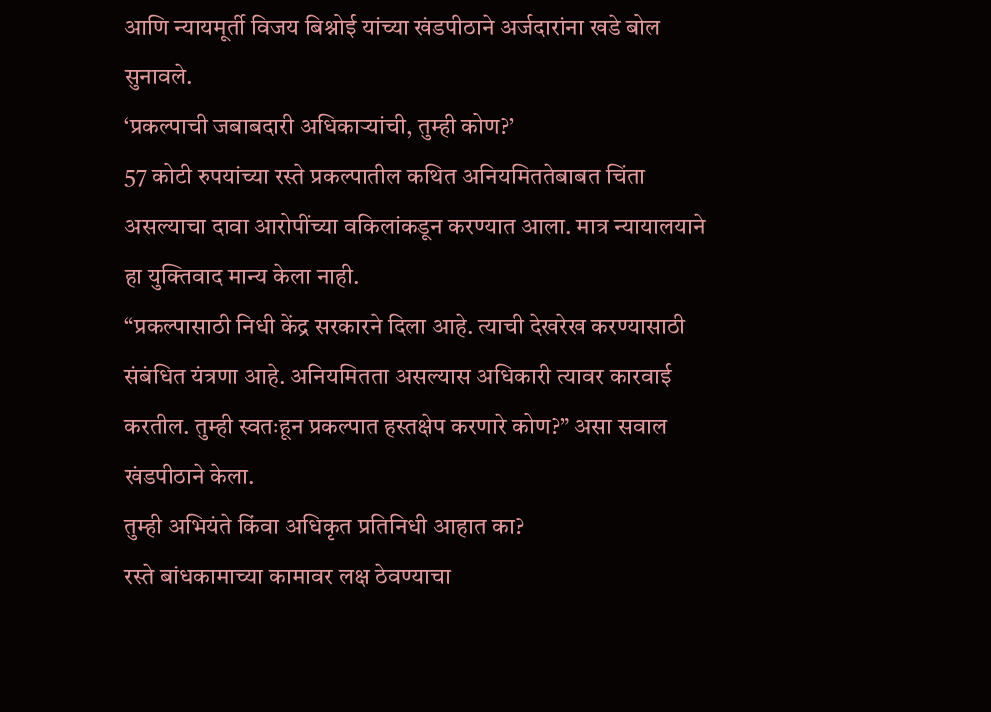आणि न्यायमूर्ती विजय बिश्नोई यांच्या खंडपीठाने अर्जदारांना खडे बोल सुनावले.
‘प्रकल्पाची जबाबदारी अधिकाऱ्यांची, तुम्ही कोण?’
57 कोटी रुपयांच्या रस्ते प्रकल्पातील कथित अनियमिततेबाबत चिंता असल्याचा दावा आरोपींच्या वकिलांकडून करण्यात आला. मात्र न्यायालयाने हा युक्तिवाद मान्य केला नाही.
“प्रकल्पासाठी निधी केंद्र सरकारने दिला आहे. त्याची देखरेख करण्यासाठी संबंधित यंत्रणा आहे. अनियमितता असल्यास अधिकारी त्यावर कारवाई करतील. तुम्ही स्वतःहून प्रकल्पात हस्तक्षेप करणारे कोण?” असा सवाल खंडपीठाने केला.
तुम्ही अभियंते किंवा अधिकृत प्रतिनिधी आहात का?
रस्ते बांधकामाच्या कामावर लक्ष ठेवण्याचा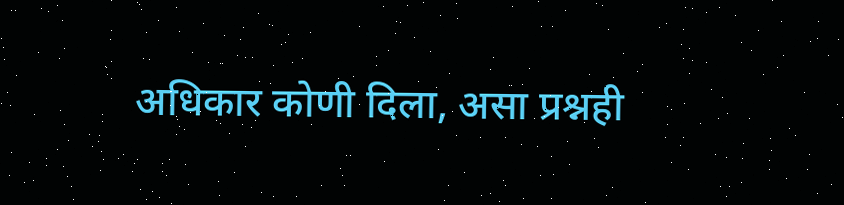अधिकार कोणी दिला, असा प्रश्नही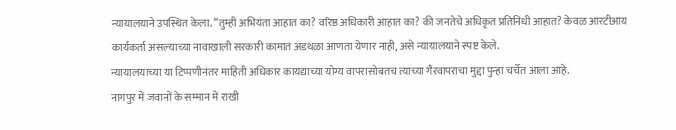न्यायालयाने उपस्थित केला. “तुम्ही अभियंता आहात का? वरिष्ठ अधिकारी आहात का? की जनतेचे अधिकृत प्रतिनिधी आहात? केवळ आरटीआय कार्यकर्ता असल्याच्या नावाखाली सरकारी कामात अडथळा आणता येणार नाही, असे न्यायालयाने स्पष्ट केले.
न्यायालयाच्या या टिप्पणीनंतर माहिती अधिकार कायद्याच्या योग्य वापरासोबतच त्याच्या गैरवापराचा मुद्दा पुन्हा चर्चेत आला आहे.
नागपुर में जवानों के सम्मान में राखी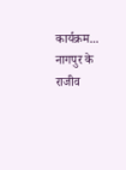कार्यक्रम...
नागपुर के राजीव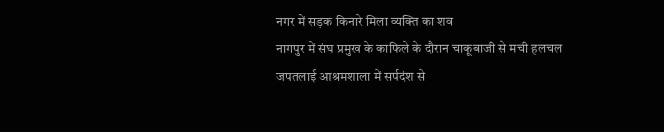नगर में सड़क किनारे मिला व्यक्ति का शव
नागपुर में संघ प्रमुख के काफिले के दौरान चाकूबाजी से मची हलचल
जपतलाई आश्रमशाला में सर्पदंश से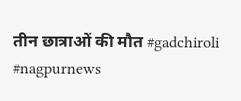तीन छात्राओं की मौत #gadchiroli #nagpurnews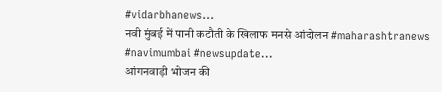#vidarbhanews...
नवी मुंबई में पानी कटौती के खिलाफ मनसे आंदोलन #maharashtranews #navimumbai #newsupdate...
आंगनवाड़ी भोजन की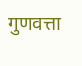गुणवत्ता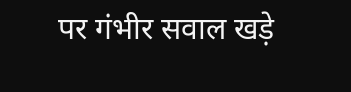पर गंभीर सवाल खड़े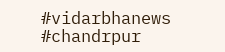#vidarbhanews #chandrpur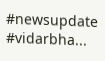#newsupdate #vidarbha...